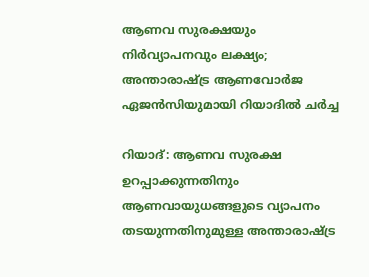ആണവ സുരക്ഷയും നിർവ്യാപനവും ലക്ഷ്യം; അന്താരാഷ്ട്ര ആണവോർജ ഏജൻസിയുമായി റിയാദിൽ ചർച്ച

റിയാദ്: ആണവ സുരക്ഷ ഉറപ്പാക്കുന്നതിനും ആണവായുധങ്ങളുടെ വ്യാപനം തടയുന്നതിനുമുള്ള അന്താരാഷ്ട്ര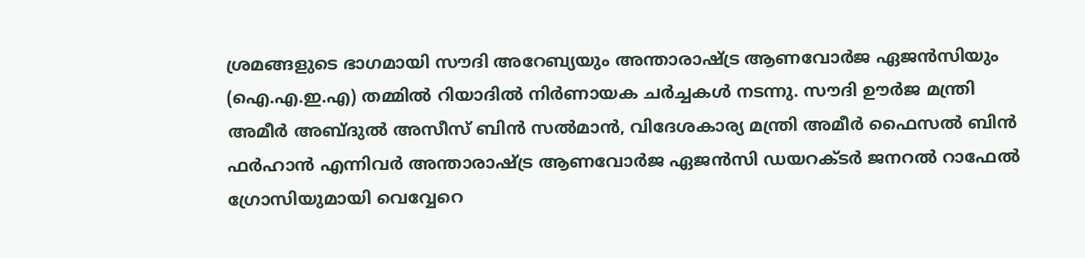ശ്രമങ്ങളുടെ ഭാഗമായി സൗദി അറേബ്യയും അന്താരാഷ്ട്ര ആണവോർജ ഏജൻസിയും (ഐ.എ.ഇ.എ) തമ്മിൽ റിയാദിൽ നിർണായക ചർച്ചകൾ നടന്നു. സൗദി ഊർജ മന്ത്രി അമീർ അബ്ദുൽ അസീസ് ബിൻ സൽമാൻ, വിദേശകാര്യ മന്ത്രി അമീർ ഫൈസൽ ബിൻ ഫർഹാൻ എന്നിവർ അന്താരാഷ്ട്ര ആണവോർജ ഏജൻസി ഡയറക്ടർ ജനറൽ റാഫേൽ ഗ്രോസിയുമായി വെവ്വേറെ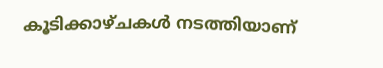കൂടിക്കാഴ്ചകൾ നടത്തിയാണ്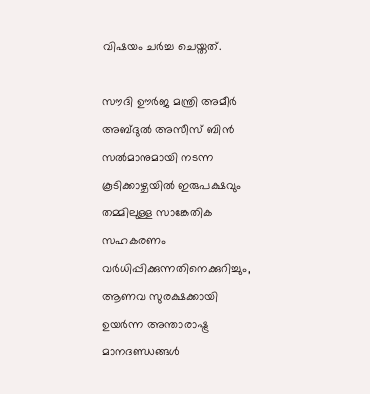വിഷയം ചർച്ച ചെയ്തത്.

സൗദി ഊർജ മന്ത്രി അമീർ അബ്ദുൽ അസീസ് ബിൻ സൽമാനുമായി നടന്ന കൂടിക്കാഴ്ചയിൽ ഇരുപക്ഷവും തമ്മിലുള്ള സാങ്കേതിക സഹകരണം വർധിപ്പിക്കുന്നതിനെക്കുറിച്ചും, ആണവ സുരക്ഷക്കായി ഉയർന്ന അന്താരാഷ്ട്ര മാനദണ്ഡങ്ങൾ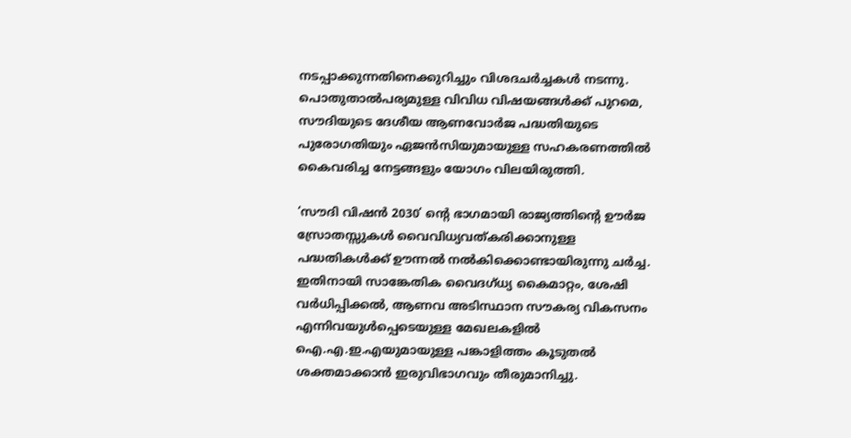നടപ്പാക്കുന്നതിനെക്കുറിച്ചും വിശദചർച്ചകൾ നടന്നു. പൊതുതാൽപര്യമുള്ള വിവിധ വിഷയങ്ങൾക്ക് പുറമെ, സൗദിയുടെ ദേശീയ ആണവോർജ പദ്ധതിയുടെ പുരോഗതിയും ഏജൻസിയുമായുള്ള സഹകരണത്തിൽ കൈവരിച്ച നേട്ടങ്ങളും യോഗം വിലയിരുത്തി.

‘സൗദി വിഷൻ 2030’ ന്റെ ഭാഗമായി രാജ്യത്തിന്റെ ഊർജ സ്രോതസ്സുകൾ വൈവിധ്യവത്കരിക്കാനുള്ള പദ്ധതികൾക്ക് ഊന്നൽ നൽകിക്കൊണ്ടായിരുന്നു ചർച്ച. ഇതിനായി സാങ്കേതിക വൈദഗ്ധ്യ കൈമാറ്റം, ശേഷി വർധിപ്പിക്കൽ, ആണവ അടിസ്ഥാന സൗകര്യ വികസനം എന്നിവയുൾപ്പെടെയുള്ള മേഖലകളിൽ ഐ.എ.ഇ.എയുമായുള്ള പങ്കാളിത്തം കൂടുതൽ ശക്തമാക്കാൻ ഇരുവിഭാഗവും തീരുമാനിച്ചു.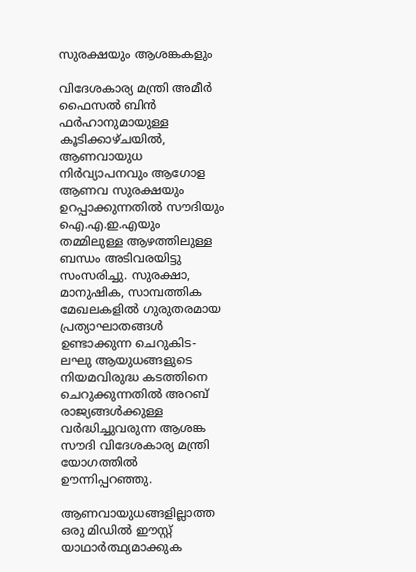സുരക്ഷയും ആശങ്കകളും

വിദേശകാര്യ മന്ത്രി അമീർ ഫൈസൽ ബിൻ ഫർഹാനുമായുള്ള കൂടിക്കാഴ്ചയിൽ, ആണവായുധ നിർവ്യാപനവും ആഗോള ആണവ സുരക്ഷയും ഉറപ്പാക്കുന്നതിൽ സൗദിയും ഐ.എ.ഇ.എയും തമ്മിലുള്ള ആഴത്തിലുള്ള ബന്ധം അടിവരയിട്ടു സംസരിച്ചു. സുരക്ഷാ, മാനുഷിക, സാമ്പത്തിക മേഖലകളിൽ ഗുരുതരമായ പ്രത്യാഘാതങ്ങൾ ഉണ്ടാക്കുന്ന ചെറുകിട-ലഘു ആയുധങ്ങളുടെ നിയമവിരുദ്ധ കടത്തിനെ ചെറുക്കുന്നതിൽ അറബ് രാജ്യങ്ങൾക്കുള്ള വർദ്ധിച്ചുവരുന്ന ആശങ്ക സൗദി വിദേശകാര്യ മന്ത്രി യോഗത്തിൽ ഊന്നിപ്പറഞ്ഞു.

ആണവായുധങ്ങളില്ലാത്ത ഒരു മിഡിൽ ഈസ്റ്റ് യാഥാർത്ഥ്യമാക്കുക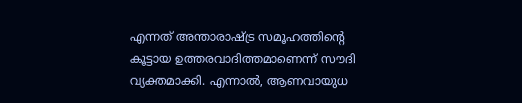എന്നത് അന്താരാഷ്ട്ര സമൂഹത്തിന്റെ കൂട്ടായ ഉത്തരവാദിത്തമാണെന്ന് സൗദി വ്യക്തമാക്കി. എന്നാൽ, ആണവായുധ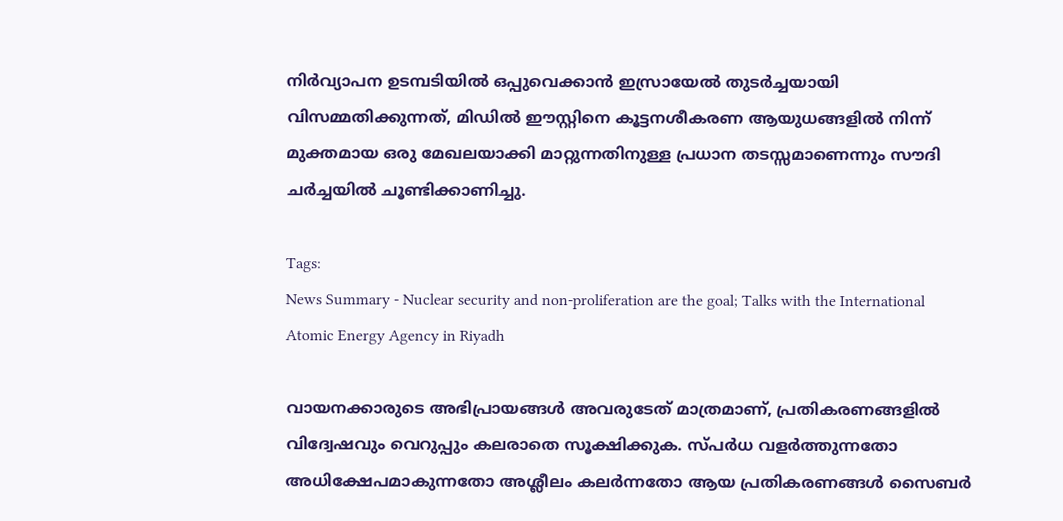നിർവ്യാപന ഉടമ്പടിയിൽ ഒപ്പുവെക്കാൻ ഇസ്രായേൽ തുടർച്ചയായി വിസമ്മതിക്കുന്നത്, മിഡിൽ ഈസ്റ്റിനെ കൂട്ടനശീകരണ ആയുധങ്ങളിൽ നിന്ന് മുക്തമായ ഒരു മേഖലയാക്കി മാറ്റുന്നതിനുള്ള പ്രധാന തടസ്സമാണെന്നും സൗദി ചർച്ചയിൽ ചൂണ്ടിക്കാണിച്ചു.

Tags:
News Summary - Nuclear security and non-proliferation are the goal; Talks with the International Atomic Energy Agency in Riyadh

വായനക്കാരുടെ അഭിപ്രായങ്ങള്‍ അവരുടേത് മാത്രമാണ്, പ്രതികരണങ്ങളിൽ വിദ്വേഷവും വെറുപ്പും കലരാതെ സൂക്ഷിക്കുക. സ്പർധ വളർത്തുന്നതോ അധിക്ഷേപമാകുന്നതോ അശ്ലീലം കലർന്നതോ ആയ പ്രതികരണങ്ങൾ സൈബർ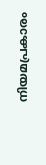നിയമപ്രകാരം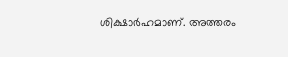ശിക്ഷാർഹമാണ്. അത്തരം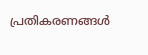പ്രതികരണങ്ങൾ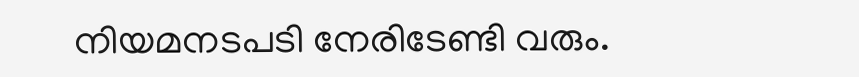നിയമനടപടി നേരിടേണ്ടി വരും.